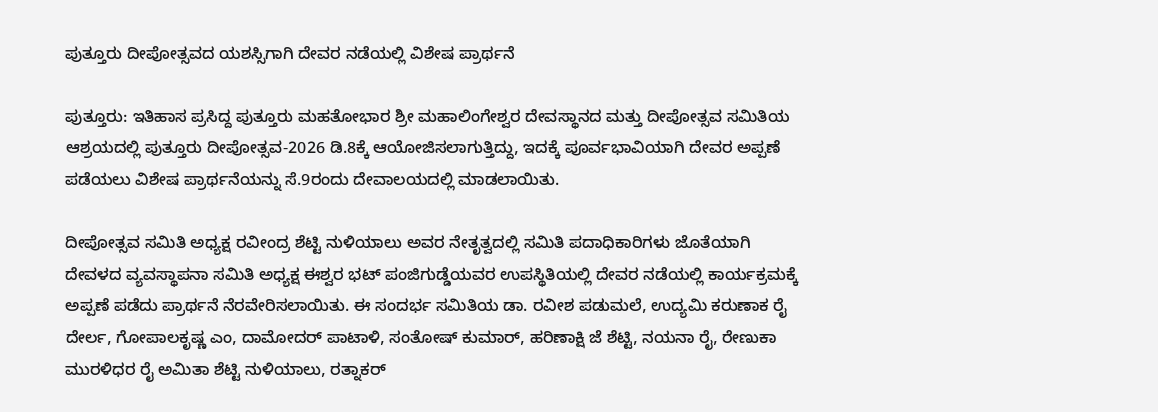ಪುತ್ತೂರು ದೀಪೋತ್ಸವದ ಯಶಸ್ಸಿಗಾಗಿ ದೇವರ ನಡೆಯಲ್ಲಿ ವಿಶೇಷ ಪ್ರಾರ್ಥನೆ

ಪುತ್ತೂರು: ಇತಿಹಾಸ ಪ್ರಸಿದ್ದ ಪುತ್ತೂರು ಮಹತೋಭಾರ ಶ್ರೀ ಮಹಾಲಿಂಗೇಶ್ವರ ದೇವಸ್ಥಾನದ ಮತ್ತು ದೀಪೋತ್ಸವ ಸಮಿತಿಯ ಆಶ್ರಯದಲ್ಲಿ ಪುತ್ತೂರು ದೀಪೋತ್ಸವ-2026 ಡಿ.8ಕ್ಕೆ ಆಯೋಜಿಸಲಾಗುತ್ತಿದ್ದು, ಇದಕ್ಕೆ ಪೂರ್ವಭಾವಿಯಾಗಿ ದೇವರ ಅಪ್ಪಣೆ ಪಡೆಯಲು ವಿಶೇಷ ಪ್ರಾರ್ಥನೆಯನ್ನು ಸೆ.9ರಂದು ದೇವಾಲಯದಲ್ಲಿ ಮಾಡಲಾಯಿತು.

ದೀಪೋತ್ಸವ ಸಮಿತಿ ಅಧ್ಯಕ್ಷ ರವೀಂದ್ರ ಶೆಟ್ಟಿ ನುಳಿಯಾಲು ಅವರ ನೇತೃತ್ವದಲ್ಲಿ ಸಮಿತಿ ಪದಾಧಿಕಾರಿಗಳು ಜೊತೆಯಾಗಿ ದೇವಳದ ವ್ಯವಸ್ಥಾಪನಾ ಸಮಿತಿ ಅಧ್ಯಕ್ಷ ಈಶ್ವರ ಭಟ್ ಪಂಜಿಗುಡ್ಡೆಯವರ ಉಪಸ್ಥಿತಿಯಲ್ಲಿ ದೇವರ ನಡೆಯಲ್ಲಿ ಕಾರ್ಯಕ್ರಮಕ್ಕೆ ಅಪ್ಪಣೆ ಪಡೆದು ಪ್ರಾರ್ಥನೆ ನೆರವೇರಿಸಲಾಯಿತು. ಈ ಸಂದರ್ಭ ಸಮಿತಿಯ ಡಾ. ರವೀಶ ಪಡುಮಲೆ, ಉದ್ಯಮಿ ಕರುಣಾಕ ರೈ ದೇರ್ಲ, ಗೋಪಾಲಕೃಷ್ಣ ಎಂ, ದಾಮೋದರ್ ಪಾಟಾಳಿ, ಸಂತೋಷ್ ಕುಮಾರ್, ಹರಿಣಾಕ್ಷಿ ಜೆ ಶೆಟ್ಟಿ, ನಯನಾ ರೈ, ರೇಣುಕಾ ಮುರಳಿಧರ ರೈ ಅಮಿತಾ ಶೆಟ್ಟಿ ನುಳಿಯಾಲು, ರತ್ನಾಕರ್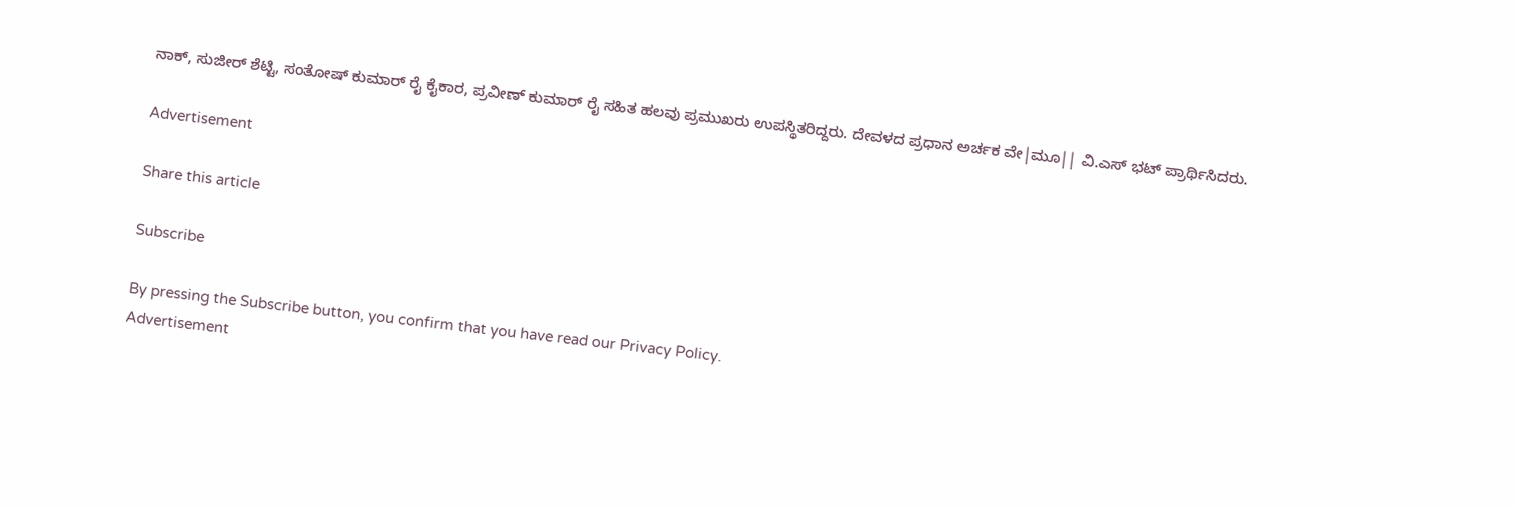ನಾಕ್, ಸುಜೀರ್ ಶೆಟ್ಟಿ, ಸಂತೋಷ್ ಕುಮಾರ್ ರೈ ಕೈಕಾರ, ಪ್ರವೀಣ್ ಕುಮಾರ್ ರೈ ಸಹಿತ ಹಲವು ಪ್ರಮುಖರು ಉಪಸ್ಥಿತರಿದ್ದರು. ದೇವಳದ ಪ್ರಧಾನ ಅರ್ಚಕ ವೇ|ಮೂ|| ವಿ.ಎಸ್ ಭಟ್ ಪ್ರಾರ್ಥಿಸಿದರು.

Advertisement

Share this article

Subscribe

By pressing the Subscribe button, you confirm that you have read our Privacy Policy.
Advertisement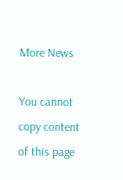More News

You cannot copy content of this page